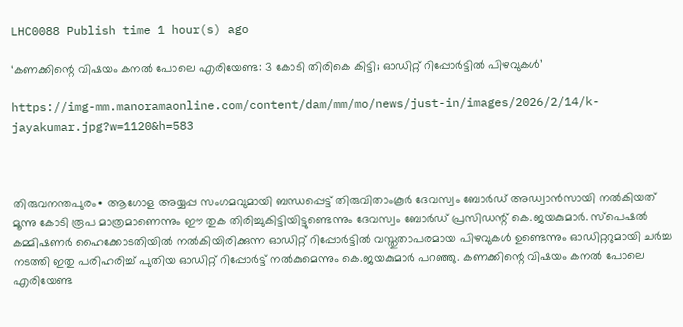LHC0088 Publish time 1 hour(s) ago

‘കണക്കിന്റെ വിഷയം കനൽ പോലെ എരിയേണ്ട: 3 കോടി തിരികെ കിട്ടി; ഓഡിറ്റ് റിപ്പോർട്ടിൽ പിഴവുകള്‍’

https://img-mm.manoramaonline.com/content/dam/mm/mo/news/just-in/images/2026/2/14/k-jayakumar.jpg?w=1120&h=583



തിരുവനന്തപുരം∙ ആഗോള അയ്യപ്പ സംഗമവുമായി ബന്ധപ്പെട്ട് തിരുവിതാംകൂര്‍ ദേവസ്വം ബോര്‍ഡ് അഡ്വാന്‍സായി നല്‍കിയത് മൂന്നു കോടി രൂപ മാത്രമാണെന്നും ഈ തുക തിരിച്ചുകിട്ടിയിട്ടുണ്ടെന്നും ദേവസ്വം ബോര്‍ഡ് പ്രസിഡന്റ് കെ.ജയകുമാര്‍. സ്‌പെഷല്‍ കമ്മിഷണര്‍ ഹൈക്കോടതിയില്‍ നല്‍കിയിരിക്കുന്ന ഓഡിറ്റ് റിപ്പോര്‍ട്ടില്‍ വസ്തുതാപരമായ പിഴവുകള്‍ ഉണ്ടെന്നും ഓഡിറ്ററുമായി ചര്‍ച്ച നടത്തി ഇതു പരിഹരിച്ച് പുതിയ ഓഡിറ്റ് റിപ്പോര്‍ട്ട് നല്‍കുമെന്നും കെ.ജയകുമാര്‍ പറഞ്ഞു. കണക്കിന്റെ വിഷയം കനല്‍ പോലെ എരിയേണ്ട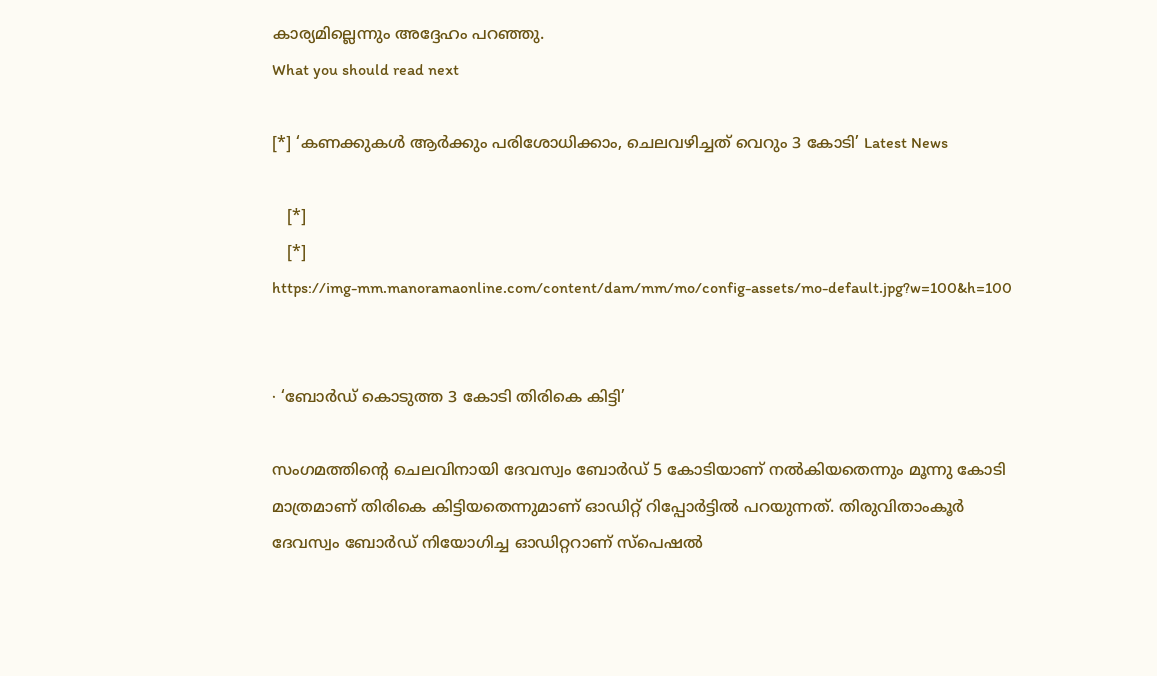കാര്യമില്ലെന്നും അദ്ദേഹം പറഞ്ഞു.
What you should read next

[*] ‘കണക്കുകൾ ആർക്കും പരിശോധിക്കാം, ചെലവഴിച്ചത് വെറും 3 കോടി’ Latest News

   [*]
   [*]
https://img-mm.manoramaonline.com/content/dam/mm/mo/config-assets/mo-default.jpg?w=100&h=100


∙ ‘ബോർഡ് കൊടുത്ത 3 കോടി തിരികെ കിട്ടി’

സംഗമത്തിന്റെ ചെലവിനായി ദേവസ്വം ബോര്‍ഡ് 5 കോടിയാണ് നല്‍കിയതെന്നും മൂന്നു കോടി മാത്രമാണ് തിരികെ കിട്ടിയതെന്നുമാണ് ഓഡിറ്റ് റിപ്പോര്‍ട്ടില്‍ പറയുന്നത്. തിരുവിതാംകൂര്‍ ദേവസ്വം ബോര്‍ഡ് നിയോഗിച്ച ഓഡിറ്ററാണ് സ്‌പെഷല്‍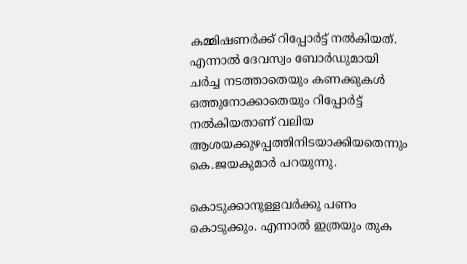കമ്മിഷണര്‍ക്ക് റിപ്പോര്‍ട്ട് നല്‍കിയത്. എന്നാല്‍ ദേവസ്വം ബോര്‍ഡുമായി ചര്‍ച്ച നടത്താതെയും കണക്കുകള്‍ ഒത്തുനോക്കാതെയും റിപ്പോര്‍ട്ട് നല്‍കിയതാണ് വലിയ ആശയക്കുഴപ്പത്തിനിടയാക്കിയതെന്നും കെ.ജയകുമാര്‍ പറയുന്നു.

കൊടുക്കാനുള്ളവര്‍ക്കു പണം കൊടുക്കും. എന്നാല്‍ ഇത്രയും തുക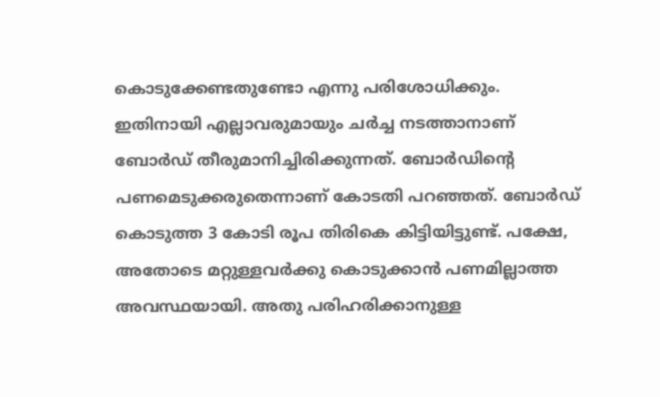കൊടുക്കേണ്ടതുണ്ടോ എന്നു പരിശോധിക്കും. ഇതിനായി എല്ലാവരുമായും ചര്‍ച്ച നടത്താനാണ് ബോര്‍ഡ് തീരുമാനിച്ചിരിക്കുന്നത്. ബോര്‍ഡിന്റെ പണമെടുക്കരുതെന്നാണ് കോടതി പറഞ്ഞത്. ബോര്‍ഡ് കൊടുത്ത 3 കോടി രൂപ തിരികെ കിട്ടിയിട്ടുണ്ട്. പക്ഷേ, അതോടെ മറ്റുള്ളവര്‍ക്കു കൊടുക്കാന്‍ പണമില്ലാത്ത അവസ്ഥയായി. അതു പരിഹരിക്കാനുള്ള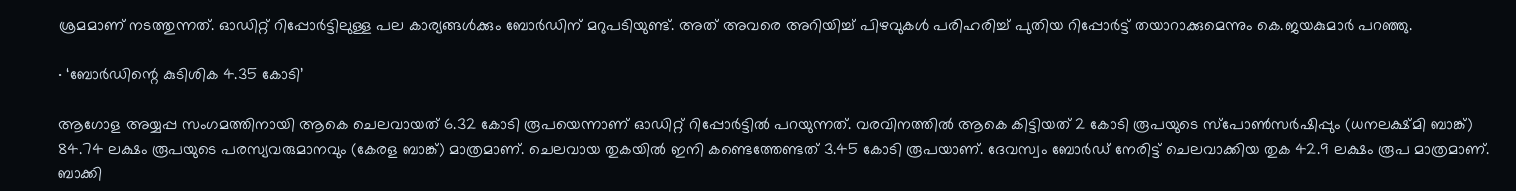ശ്രമമാണ് നടത്തുന്നത്. ഓഡിറ്റ് റിപ്പോര്‍ട്ടിലുള്ള പല കാര്യങ്ങള്‍ക്കും ബോര്‍ഡിന് മറുപടിയുണ്ട്. അത് അവരെ അറിയിച്ച് പിഴവുകള്‍ പരിഹരിച്ച് പുതിയ റിപ്പോര്‍ട്ട് തയാറാക്കുമെന്നും കെ.ജയകുമാര്‍ പറഞ്ഞു.

∙ ‘ബോർഡിന്റെ കുടിശിക 4.35 കോടി’

ആഗോള അയ്യപ്പ സംഗമത്തിനായി ആകെ ചെലവായത് 6.32 കോടി രൂപയെന്നാണ് ഓഡിറ്റ് റിപ്പോര്‍ട്ടില്‍ പറയുന്നത്. വരവിനത്തില്‍ ആകെ കിട്ടിയത് 2 കോടി രൂപയുടെ സ്‌പോണ്‍സര്‍ഷിപ്പും (ധനലക്ഷ്മി ബാങ്ക്) 84.74 ലക്ഷം രൂപയുടെ പരസ്യവരുമാനവും (കേരള ബാങ്ക്) മാത്രമാണ്. ചെലവായ തുകയില്‍ ഇനി കണ്ടെത്തേണ്ടത് 3.45 കോടി രൂപയാണ്. ദേവസ്വം ബോര്‍ഡ് നേരിട്ട് ചെലവാക്കിയ തുക 42.9 ലക്ഷം രൂപ മാത്രമാണ്. ബാക്കി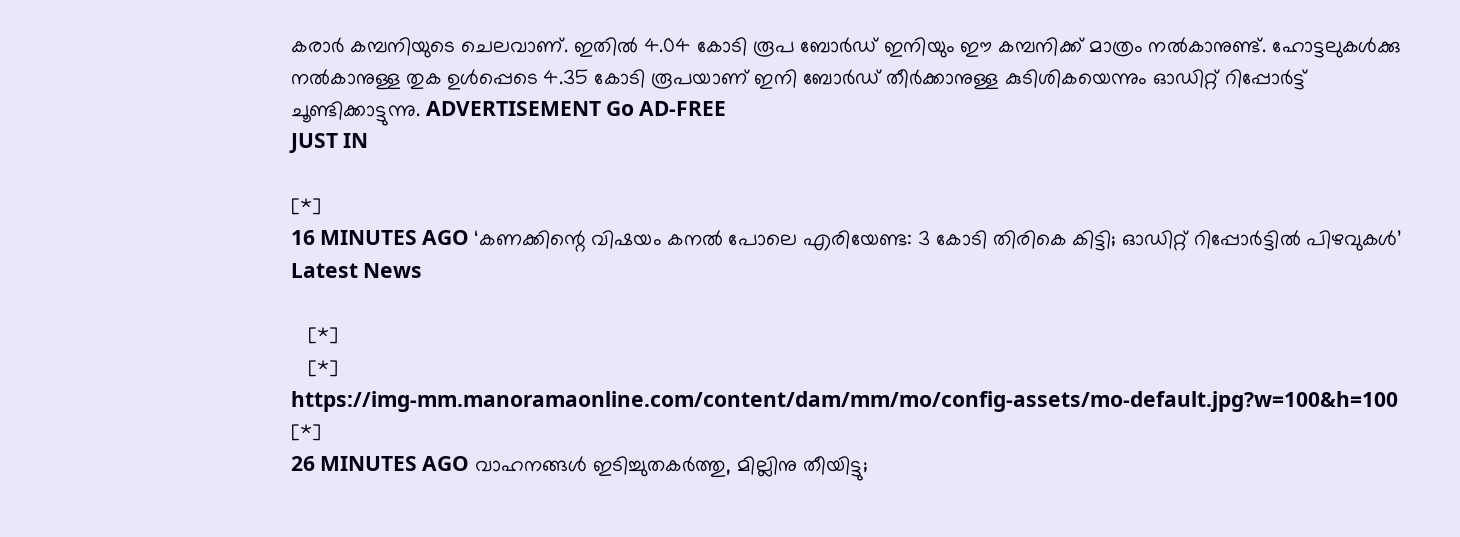കരാര്‍ കമ്പനിയുടെ ചെലവാണ്. ഇതില്‍ 4.04 കോടി രൂപ ബോര്‍ഡ് ഇനിയും ഈ കമ്പനിക്ക് മാത്രം നല്‍കാനുണ്ട്. ഹോട്ടലുകള്‍ക്കു നല്‍കാനുള്ള തുക ഉള്‍പ്പെടെ 4.35 കോടി രൂപയാണ് ഇനി ബോര്‍ഡ് തീര്‍ക്കാനുള്ള കുടിശികയെന്നും ഓഡിറ്റ് റിപ്പോര്‍ട്ട് ചൂണ്ടിക്കാട്ടുന്നു. ADVERTISEMENT Go AD-FREE
JUST IN

[*]
16 MINUTES AGO ‘കണക്കിന്റെ വിഷയം കനൽ പോലെ എരിയേണ്ട: 3 കോടി തിരികെ കിട്ടി; ഓഡിറ്റ് റിപ്പോർട്ടിൽ പിഴവുകള്‍’ Latest News

   [*]
   [*]
https://img-mm.manoramaonline.com/content/dam/mm/mo/config-assets/mo-default.jpg?w=100&h=100
[*]
26 MINUTES AGO വാഹനങ്ങൾ ഇടിച്ചുതകർത്തു, മില്ലിനു തീയിട്ടു;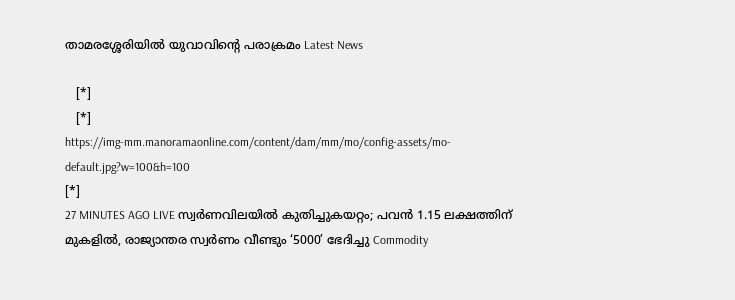താമരശ്ശേരിയിൽ യുവാവിന്റെ പരാക്രമം Latest News

   [*]
   [*]
https://img-mm.manoramaonline.com/content/dam/mm/mo/config-assets/mo-default.jpg?w=100&h=100
[*]
27 MINUTES AGO LIVE സ്വർണവിലയിൽ കുതിച്ചുകയറ്റം; പവൻ 1.15 ലക്ഷത്തിന് മുകളിൽ, രാജ്യാന്തര സ്വർണം വീണ്ടും ‘5000’ ഭേദിച്ചു Commodity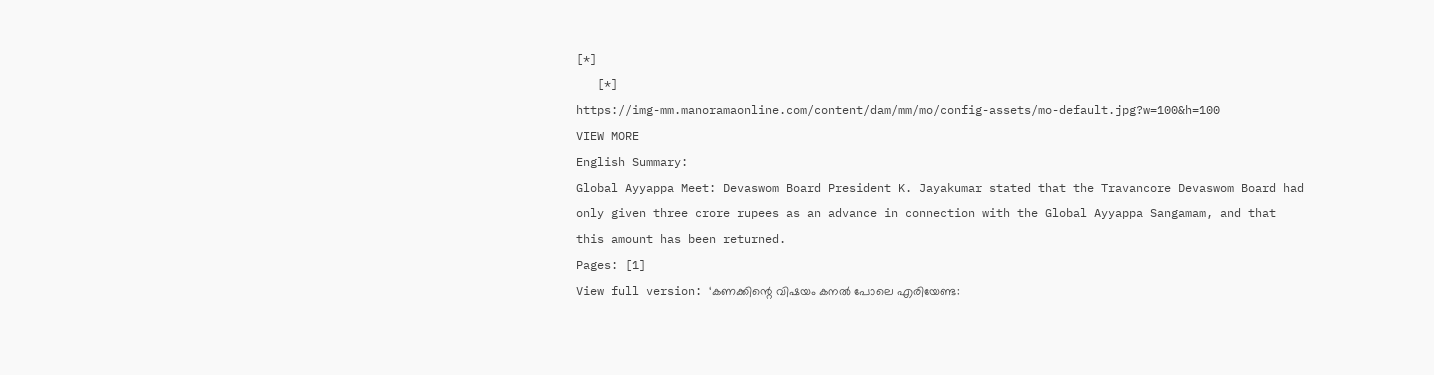[*]
   [*]
https://img-mm.manoramaonline.com/content/dam/mm/mo/config-assets/mo-default.jpg?w=100&h=100
VIEW MORE
English Summary:
Global Ayyappa Meet: Devaswom Board President K. Jayakumar stated that the Travancore Devaswom Board had only given three crore rupees as an advance in connection with the Global Ayyappa Sangamam, and that this amount has been returned.
Pages: [1]
View full version: ‘കണക്കിന്റെ വിഷയം കനൽ പോലെ എരിയേണ്ട: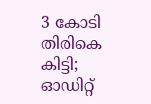3 കോടി തിരികെ കിട്ടി; ഓഡിറ്റ്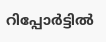റിപ്പോർട്ടിൽ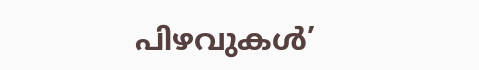പിഴവുകള്‍’